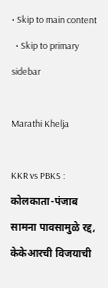• Skip to main content
  • Skip to primary sidebar

Marathi Khelja

KKR vs PBKS : कोलकाता-पंजाब सामना पावसामुळे रद्द, केकेआरची विजयाची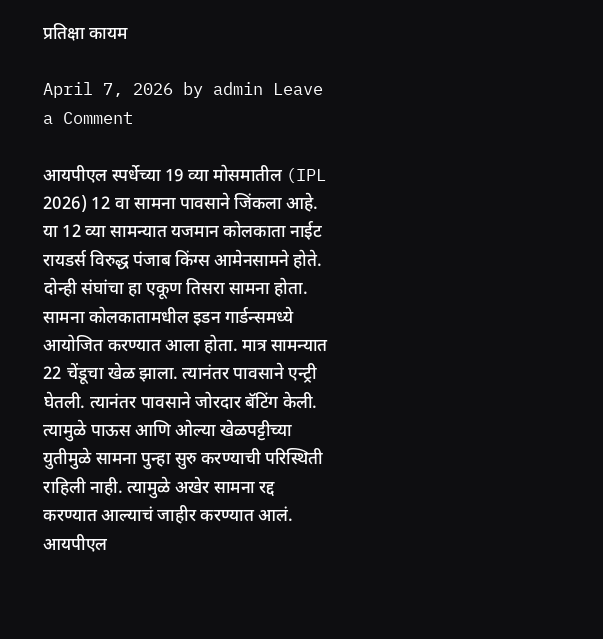प्रतिक्षा कायम

April 7, 2026 by admin Leave a Comment

आयपीएल स्पर्धेच्या 19 व्या मोसमातील (IPL 2026) 12 वा सामना पावसाने जिंकला आहे. या 12 व्या सामन्यात यजमान कोलकाता नाईट रायडर्स विरुद्ध पंजाब किंग्स आमेनसामने होते. दोन्ही संघांचा हा एकूण तिसरा सामना होता. सामना कोलकातामधील इडन गार्डन्समध्ये आयोजित करण्यात आला होता. मात्र सामन्यात 22 चेंडूचा खेळ झाला. त्यानंतर पावसाने एन्ट्री घेतली. त्यानंतर पावसाने जोरदार बॅटिंग केली. त्यामुळे पाऊस आणि ओल्या खेळपट्टीच्या युतीमुळे सामना पुन्हा सुरु करण्याची परिस्थिती राहिली नाही. त्यामुळे अखेर सामना रद्द करण्यात आल्याचं जाहीर करण्यात आलं. आयपीएल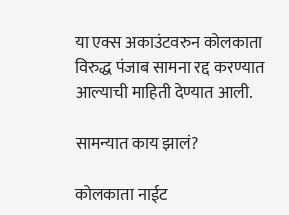या एक्स अकाउंटवरुन कोलकाता विरुद्ध पंजाब सामना रद्द करण्यात आल्याची माहिती देण्यात आली.

सामन्यात काय झालं?

कोलकाता नाईट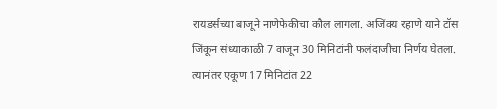रायडर्सच्या बाजूने नाणेफेकीचा कौल लागला. अजिंक्य रहाणे याने टॉस जिंकून संध्याकाळी 7 वाजून 30 मिनिटांनी फलंदाजीचा निर्णय घेतला. त्यानंतर एकूण 17 मिनिटांत 22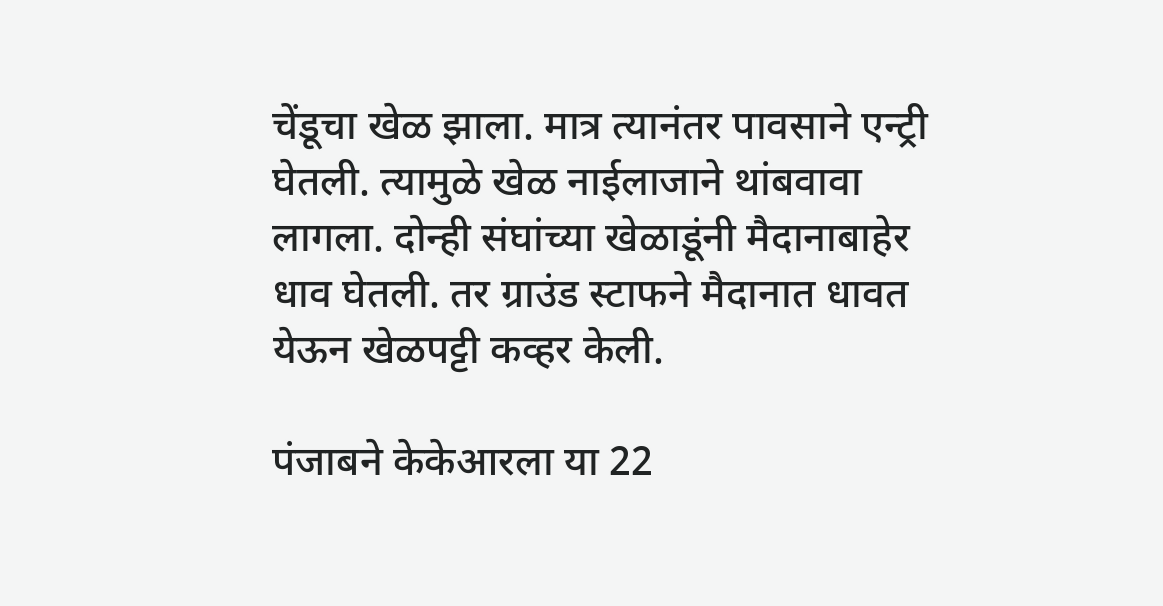चेंडूचा खेळ झाला. मात्र त्यानंतर पावसाने एन्ट्री घेतली. त्यामुळे खेळ नाईलाजाने थांबवावा लागला. दोन्ही संघांच्या खेळाडूंनी मैदानाबाहेर धाव घेतली. तर ग्राउंड स्टाफने मैदानात धावत येऊन खेळपट्टी कव्हर केली.

पंजाबने केकेआरला या 22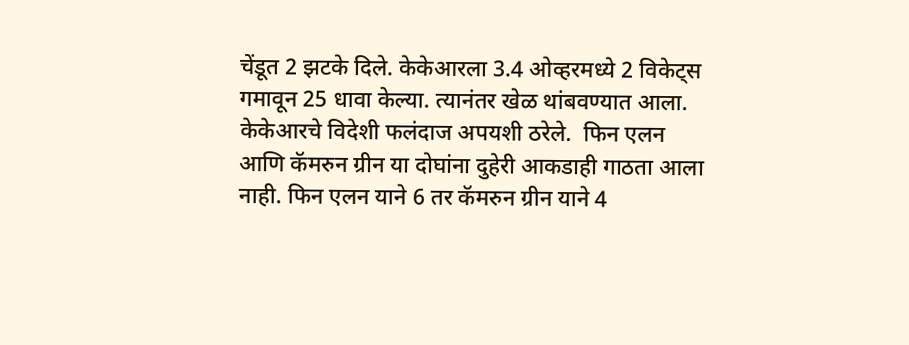चेंडूत 2 झटके दिले. केकेआरला 3.4 ओव्हरमध्ये 2 विकेट्स गमावून 25 धावा केल्या. त्यानंतर खेळ थांबवण्यात आला. केकेआरचे विदेशी फलंदाज अपयशी ठरेले.  फिन एलन आणि कॅमरुन ग्रीन या दोघांना दुहेरी आकडाही गाठता आला नाही. फिन एलन याने 6 तर कॅमरुन ग्रीन याने 4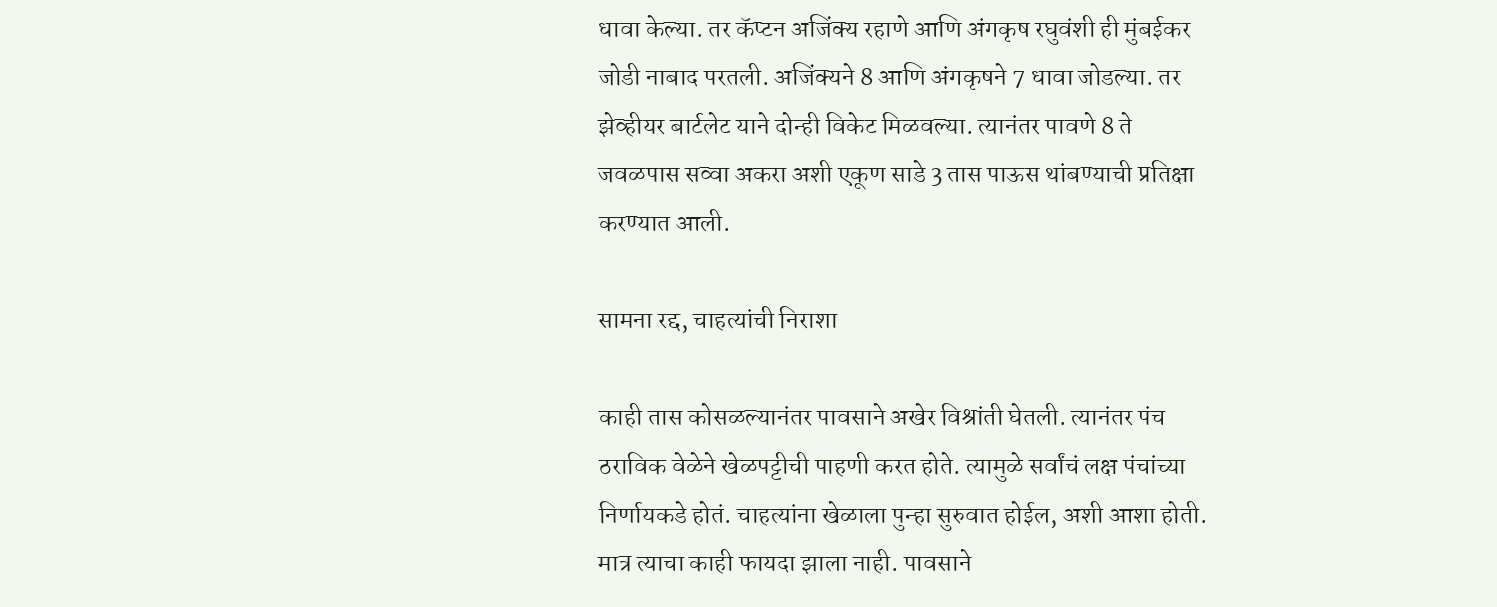धावा केल्या. तर कॅप्टन अजिंक्य रहाणे आणि अंगकृष रघुवंशी ही मुंबईकर जोडी नाबाद परतली. अजिंक्यने 8 आणि अंगकृषने 7 धावा जोडल्या. तर झेव्हीयर बार्टलेट याने दोन्ही विकेट मिळवल्या. त्यानंतर पावणे 8 ते जवळपास सव्वा अकरा अशी एकूण साडे 3 तास पाऊस थांबण्याची प्रतिक्षा करण्यात आली.

सामना रद्द, चाहत्यांची निराशा

काही तास कोसळल्यानंतर पावसाने अखेर विश्रांती घेतली. त्यानंतर पंच ठराविक वेळेने खेळपट्टीची पाहणी करत होते. त्यामुळे सर्वांचं लक्ष पंचांच्या निर्णायकडे होतं. चाहत्यांना खेळाला पुन्हा सुरुवात होईल, अशी आशा होती. मात्र त्याचा काही फायदा झाला नाही. पावसाने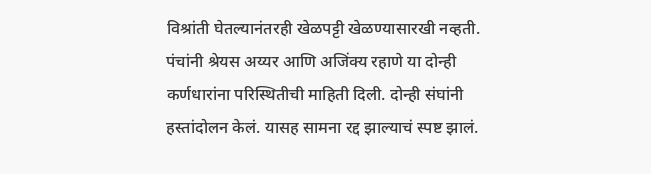विश्रांती घेतल्यानंतरही खेळपट्टी खेळण्यासारखी नव्हती. पंचांनी श्रेयस अय्यर आणि अजिंक्य रहाणे या दोन्ही कर्णधारांना परिस्थितीची माहिती दिली. दोन्ही संघांनी हस्तांदोलन केलं. यासह सामना रद्द झाल्याचं स्पष्ट झालं.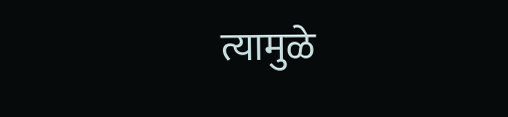त्यामुळे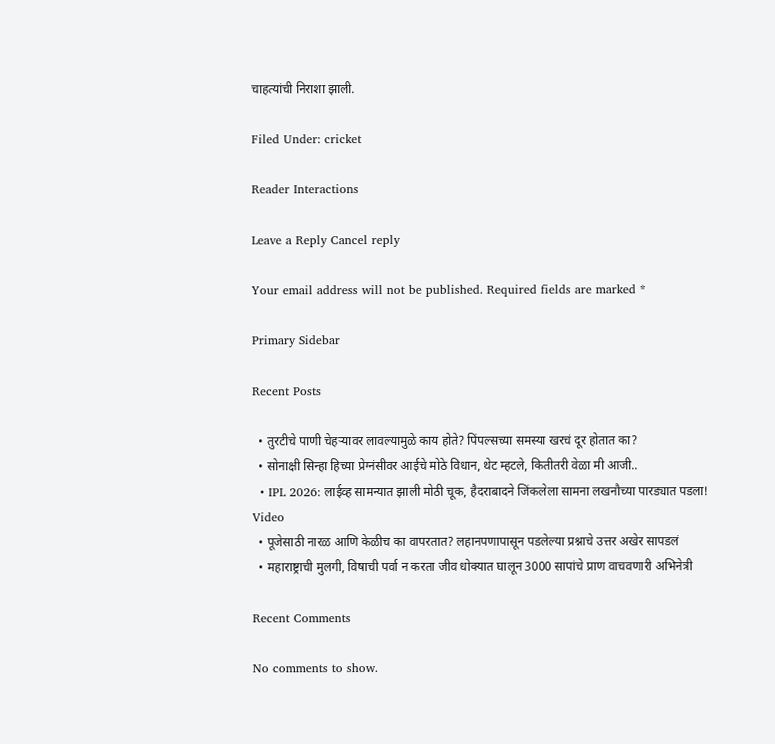चाहत्यांची निराशा झाली.

Filed Under: cricket

Reader Interactions

Leave a Reply Cancel reply

Your email address will not be published. Required fields are marked *

Primary Sidebar

Recent Posts

  • तुरटीचे पाणी चेहऱ्यावर लावल्यामुळे काय होते? पिंपल्सच्या समस्या खरचं दूर होतात का?
  • सोनाक्षी सिन्हा हिच्या प्रेग्नंसीवर आईचे मोठे विधान, थेट म्हटले, कितीतरी वेळा मी आजी..
  • IPL 2026: लाईव्ह सामन्यात झाली मोठी चूक, हैदराबादने जिंकलेला सामना लखनौच्या पारड्यात पडला! Video
  • पूजेसाठी नारळ आणि केळीच का वापरतात? लहानपणापासून पडलेल्या प्रश्नाचे उत्तर अखेर सापडलं
  • महाराष्ट्राची मुलगी, विषाची पर्वा न करता जीव धोक्यात घालून 3000 सापांचे प्राण वाचवणारी अभिनेत्री

Recent Comments

No comments to show.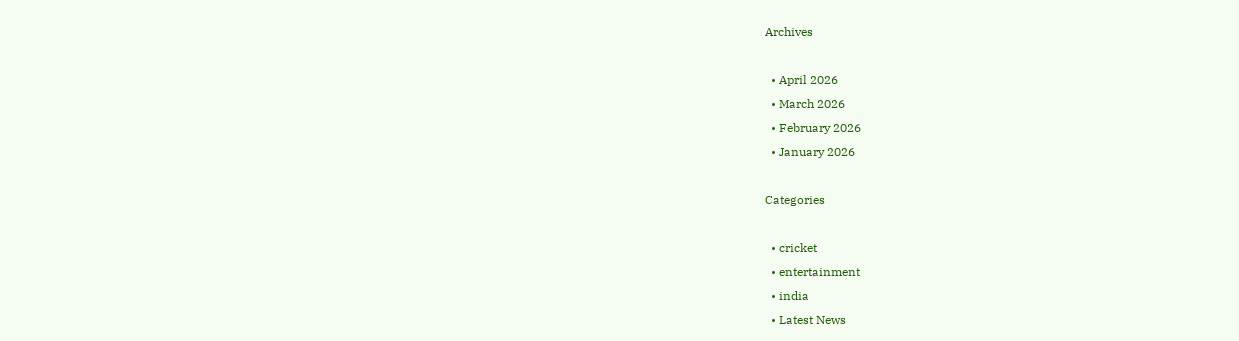Archives

  • April 2026
  • March 2026
  • February 2026
  • January 2026

Categories

  • cricket
  • entertainment
  • india
  • Latest News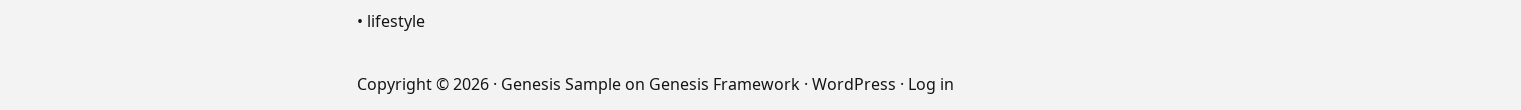• lifestyle

Copyright © 2026 · Genesis Sample on Genesis Framework · WordPress · Log in